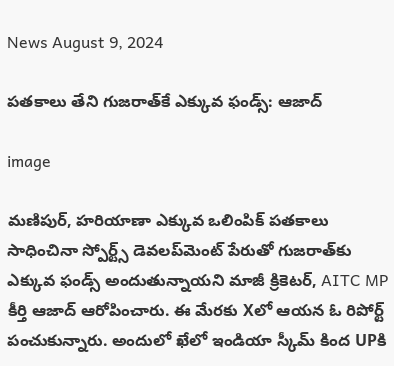News August 9, 2024

పతకాలు తేని గుజరాత్‌కే ఎక్కువ ఫండ్స్: ఆజాద్

image

మణిపుర్, హరియాణా ఎక్కువ ఒలింపిక్ పతకాలు సాధించినా స్పోర్ట్స్ డెవలప్‌మెంట్ పేరుతో గుజరాత్‌కు ఎక్కువ ఫండ్స్ అందుతున్నాయని మాజీ క్రికెటర్, AITC MP కీర్తి ఆజాద్ ఆరోపించారు. ఈ మేరకు Xలో ఆయన ఓ రిపోర్ట్ పంచుకున్నారు. అందులో ఖేలో ఇండియా స్కీమ్ కింద UPకి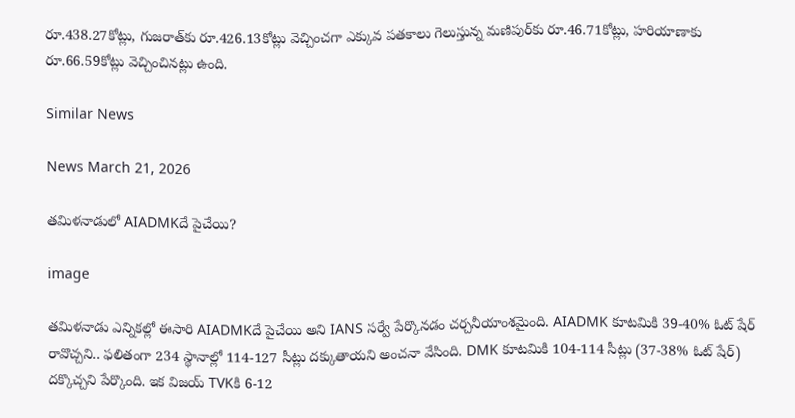రూ.438.27కోట్లు, గుజరాత్‌కు రూ.426.13కోట్లు వెచ్చించగా ఎక్కువ పతకాలు గెలుస్తున్న మణిపుర్‌కు రూ.46.71కోట్లు, హరియాణాకు రూ.66.59కోట్లు వెచ్చించినట్లు ఉంది.

Similar News

News March 21, 2026

తమిళనాడులో AIADMKదే పైచేయి?

image

తమిళనాడు ఎన్నికల్లో ఈసారి AIADMKదే పైచేయి అని IANS సర్వే పేర్కొనడం చర్చనీయాంశమైంది. AIADMK కూటమికి 39-40% ఓట్ షేర్ రావొచ్చని.. ఫలితంగా 234 స్థానాల్లో 114-127 సీట్లు దక్కుతాయని అంచనా వేసింది. DMK కూటమికి 104-114 సీట్లు (37-38% ఓట్ షేర్) దక్కొచ్చని పేర్కొంది. ఇక విజయ్ TVKకి 6-12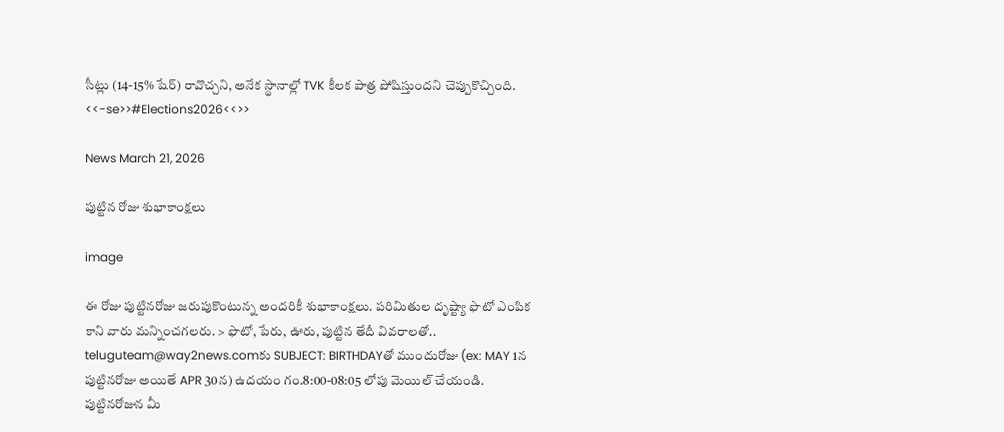సీట్లు (14-15% షేర్) రావొచ్చని, అనేక స్థానాల్లో TVK కీలక పాత్ర పోషిస్తుందని చెప్పుకొచ్చింది. <<-se>>#Elections2026<<>>

News March 21, 2026

పుట్టిన రోజు శుభాకాంక్షలు

image

ఈ రోజు పుట్టినరోజు జరుపుకొంటున్న అందరికీ శుభాకాంక్షలు. పరిమితుల దృష్ట్యా ఫొటో ఎంపిక కాని వారు మన్నించగలరు. > ఫొటో, పేరు, ఊరు, పుట్టిన తేదీ వివరాలతో.. teluguteam@way2news.comకు SUBJECT: BIRTHDAYతో ముందురోజు (ex: MAY 1న పుట్టినరోజు అయితే APR 30న) ఉదయం గం.8:00-08:05 లోపు మెయిల్ చేయండి. పుట్టినరోజున మీ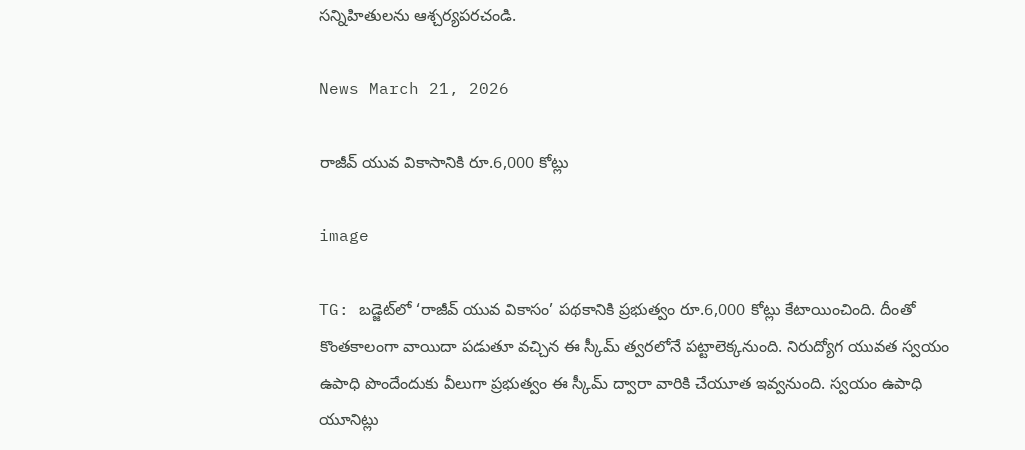సన్నిహితులను ఆశ్చర్యపరచండి.

News March 21, 2026

రాజీవ్ యువ వికాసానికి రూ.6,000 కోట్లు

image

TG: బడ్జెట్‌లో ‘రాజీవ్ యువ వికాసం’ పథకానికి ప్రభుత్వం రూ.6,000 కోట్లు కేటాయించింది. దీంతో కొంతకాలంగా వాయిదా పడుతూ వచ్చిన ఈ స్కీమ్ త్వరలోనే పట్టాలెక్కనుంది. నిరుద్యోగ యువత స్వయం ఉపాధి పొందేందుకు వీలుగా ప్రభుత్వం ఈ స్కీమ్ ద్వారా వారికి చేయూత ఇవ్వనుంది. స్వయం ఉపాధి యూనిట్లు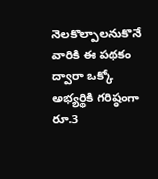నెలకొల్పాలనుకొనే వారికి ఈ పథకం ద్వారా ఒక్కో అభ్యర్థికి గరిష్ఠంగా రూ.3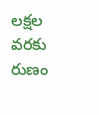లక్షల వరకు రుణం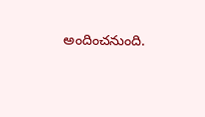అందించనుంది.